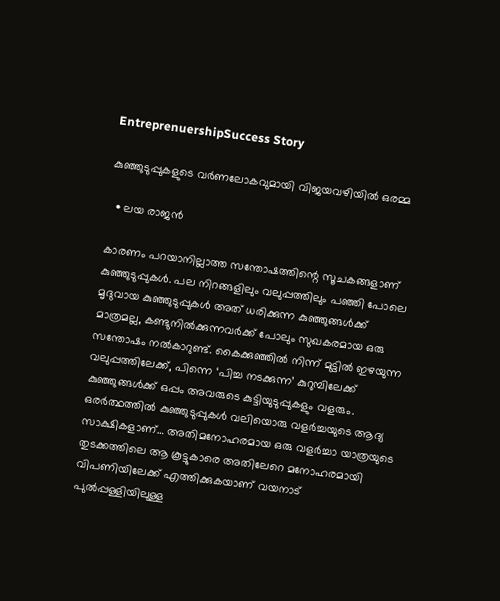EntreprenuershipSuccess Story

കുഞ്ഞുടുപ്പുകളുടെ വര്‍ണലോകവുമായി വിജയവഴിയില്‍ ഒരമ്മ

  • ലയ രാജന്‍

കാരണം പറയാനില്ലാത്ത സന്തോഷത്തിന്റെ സൂചകങ്ങളാണ് കുഞ്ഞുടുപ്പുകള്‍. പല നിറങ്ങളിലും വലുപ്പത്തിലും പഞ്ഞി പോലെ മൃദുവായ കുഞ്ഞുടുപ്പുകള്‍ അത് ധരിക്കുന്ന കുഞ്ഞുങ്ങള്‍ക്ക് മാത്രമല്ല, കണ്ടുനില്‍ക്കുന്നവര്‍ക്ക് പോലും സുഖകരമായ ഒരു സന്തോഷം നല്‍കാറുണ്ട്. കൈക്കുഞ്ഞില്‍ നിന്ന് മുട്ടില്‍ ഇഴയുന്ന വലുപ്പത്തിലേക്ക്, പിന്നെ ‘പിച്ച നടക്കുന്ന’ കുറുമ്പിലേക്ക് കുഞ്ഞുങ്ങള്‍ക്ക് ഒപ്പം അവരുടെ കുട്ടിയുടുപ്പുകളും വളരും. ഒരര്‍ത്ഥത്തില്‍ കുഞ്ഞുടുപ്പുകള്‍ വലിയൊരു വളര്‍ച്ചയുടെ ആദ്യ സാക്ഷികളാണ്… അതിമനോഹരമായ ഒരു വളര്‍ച്ചാ യാത്രയുടെ തുടക്കത്തിലെ ആ കൂട്ടുകാരെ അതിലേറെ മനോഹരമായി വിപണിയിലേക്ക് എത്തിക്കുകയാണ് വയനാട് പുല്‍പ്പള്ളിയിലുള്ള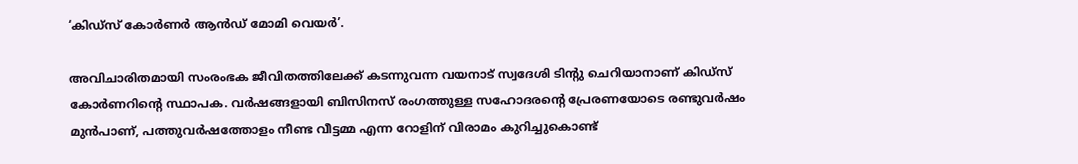‘കിഡ്‌സ് കോര്‍ണര്‍ ആന്‍ഡ് മോമി വെയര്‍’.

അവിചാരിതമായി സംരംഭക ജീവിതത്തിലേക്ക് കടന്നുവന്ന വയനാട് സ്വദേശി ടിന്റു ചെറിയാനാണ് കിഡ്‌സ് കോര്‍ണറിന്റെ സ്ഥാപക. വര്‍ഷങ്ങളായി ബിസിനസ് രംഗത്തുള്ള സഹോദരന്റെ പ്രേരണയോടെ രണ്ടുവര്‍ഷം മുന്‍പാണ്, പത്തുവര്‍ഷത്തോളം നീണ്ട വീട്ടമ്മ എന്ന റോളിന് വിരാമം കുറിച്ചുകൊണ്ട്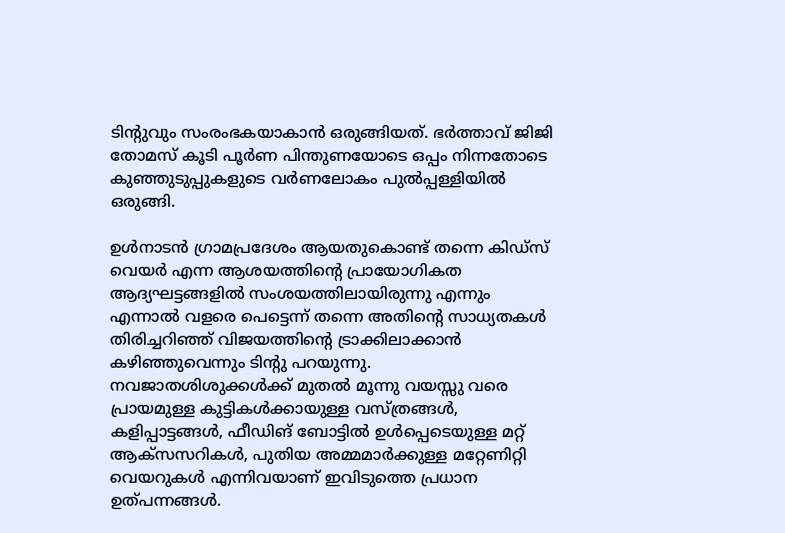ടിന്റുവും സംരംഭകയാകാന്‍ ഒരുങ്ങിയത്. ഭര്‍ത്താവ് ജിജി തോമസ് കൂടി പൂര്‍ണ പിന്തുണയോടെ ഒപ്പം നിന്നതോടെ കുഞ്ഞുടുപ്പുകളുടെ വര്‍ണലോകം പുല്‍പ്പള്ളിയില്‍ ഒരുങ്ങി.

ഉള്‍നാടന്‍ ഗ്രാമപ്രദേശം ആയതുകൊണ്ട് തന്നെ കിഡ്‌സ് വെയര്‍ എന്ന ആശയത്തിന്റെ പ്രായോഗികത ആദ്യഘട്ടങ്ങളില്‍ സംശയത്തിലായിരുന്നു എന്നും എന്നാല്‍ വളരെ പെട്ടെന്ന് തന്നെ അതിന്റെ സാധ്യതകള്‍ തിരിച്ചറിഞ്ഞ് വിജയത്തിന്റെ ട്രാക്കിലാക്കാന്‍ കഴിഞ്ഞുവെന്നും ടിന്റു പറയുന്നു. നവജാതശിശുക്കള്‍ക്ക് മുതല്‍ മൂന്നു വയസ്സു വരെ പ്രായമുള്ള കുട്ടികള്‍ക്കായുള്ള വസ്ത്രങ്ങള്‍, കളിപ്പാട്ടങ്ങള്‍, ഫീഡിങ് ബോട്ടില്‍ ഉള്‍പ്പെടെയുള്ള മറ്റ് ആക്‌സസറികള്‍, പുതിയ അമ്മമാര്‍ക്കുള്ള മറ്റേണിറ്റി വെയറുകള്‍ എന്നിവയാണ് ഇവിടുത്തെ പ്രധാന ഉത്പന്നങ്ങള്‍.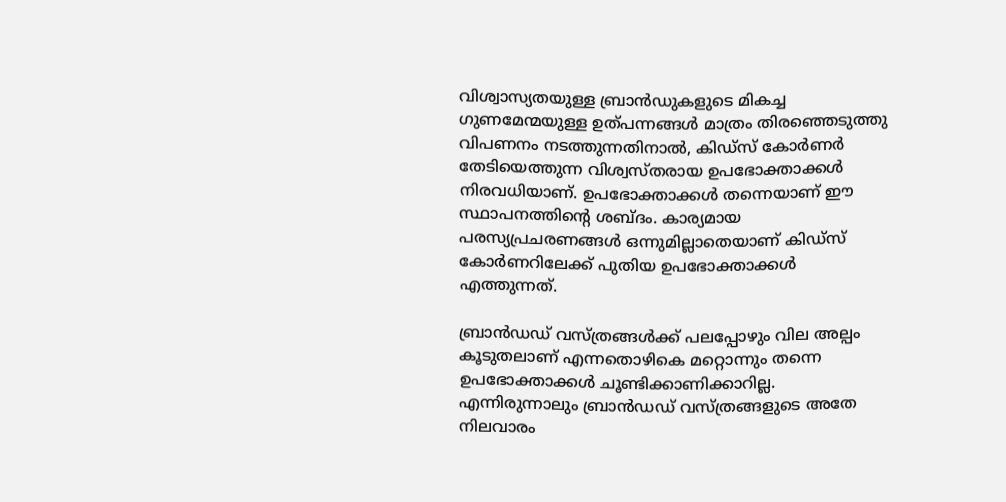വിശ്വാസ്യതയുള്ള ബ്രാന്‍ഡുകളുടെ മികച്ച ഗുണമേന്മയുള്ള ഉത്പന്നങ്ങള്‍ മാത്രം തിരഞ്ഞെടുത്തു വിപണനം നടത്തുന്നതിനാല്‍, കിഡ്‌സ് കോര്‍ണര്‍ തേടിയെത്തുന്ന വിശ്വസ്തരായ ഉപഭോക്താക്കള്‍ നിരവധിയാണ്. ഉപഭോക്താക്കള്‍ തന്നെയാണ് ഈ സ്ഥാപനത്തിന്റെ ശബ്ദം. കാര്യമായ പരസ്യപ്രചരണങ്ങള്‍ ഒന്നുമില്ലാതെയാണ് കിഡ്‌സ് കോര്‍ണറിലേക്ക് പുതിയ ഉപഭോക്താക്കള്‍ എത്തുന്നത്.

ബ്രാന്‍ഡഡ് വസ്ത്രങ്ങള്‍ക്ക് പലപ്പോഴും വില അല്പം കൂടുതലാണ് എന്നതൊഴികെ മറ്റൊന്നും തന്നെ ഉപഭോക്താക്കള്‍ ചൂണ്ടിക്കാണിക്കാറില്ല. എന്നിരുന്നാലും ബ്രാന്‍ഡഡ് വസ്ത്രങ്ങളുടെ അതേ നിലവാരം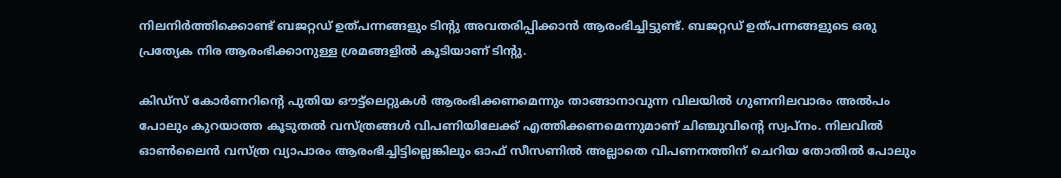നിലനിര്‍ത്തിക്കൊണ്ട് ബജറ്റഡ് ഉത്പന്നങ്ങളും ടിന്റു അവതരിപ്പിക്കാന്‍ ആരംഭിച്ചിട്ടുണ്ട്. ബജറ്റഡ് ഉത്പന്നങ്ങളുടെ ഒരു പ്രത്യേക നിര ആരംഭിക്കാനുള്ള ശ്രമങ്ങളില്‍ കൂടിയാണ് ടിന്റു.

കിഡ്‌സ് കോര്‍ണറിന്റെ പുതിയ ഔട്ട്‌ലെറ്റുകള്‍ ആരംഭിക്കണമെന്നും താങ്ങാനാവുന്ന വിലയില്‍ ഗുണനിലവാരം അല്‍പം പോലും കുറയാത്ത കൂടുതല്‍ വസ്ത്രങ്ങള്‍ വിപണിയിലേക്ക് എത്തിക്കണമെന്നുമാണ് ചിഞ്ചുവിന്റെ സ്വപ്‌നം. നിലവില്‍ ഓണ്‍ലൈന്‍ വസ്ത്ര വ്യാപാരം ആരംഭിച്ചിട്ടില്ലെങ്കിലും ഓഫ് സീസണില്‍ അല്ലാതെ വിപണനത്തിന് ചെറിയ തോതില്‍ പോലും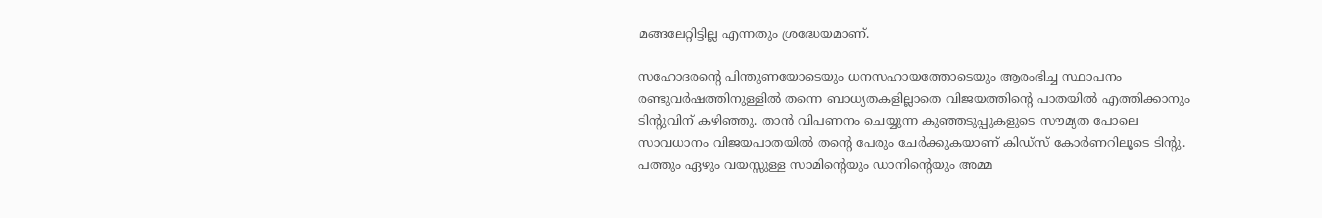മങ്ങലേറ്റിട്ടില്ല എന്നതും ശ്രദ്ധേയമാണ്.

സഹോദരന്റെ പിന്തുണയോടെയും ധനസഹായത്തോടെയും ആരംഭിച്ച സ്ഥാപനം രണ്ടുവര്‍ഷത്തിനുള്ളില്‍ തന്നെ ബാധ്യതകളില്ലാതെ വിജയത്തിന്റെ പാതയില്‍ എത്തിക്കാനും ടിന്റുവിന് കഴിഞ്ഞു. താന്‍ വിപണനം ചെയ്യുന്ന കുഞ്ഞടുപ്പുകളുടെ സൗമ്യത പോലെ സാവധാനം വിജയപാതയില്‍ തന്റെ പേരും ചേര്‍ക്കുകയാണ് കിഡ്‌സ് കോര്‍ണറിലൂടെ ടിന്റു. പത്തും ഏഴും വയസ്സുള്ള സാമിന്റെയും ഡാനിന്റെയും അമ്മ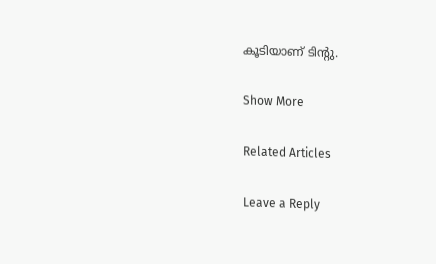കൂടിയാണ് ടിന്റു.

Show More

Related Articles

Leave a Reply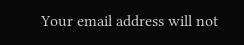Your email address will not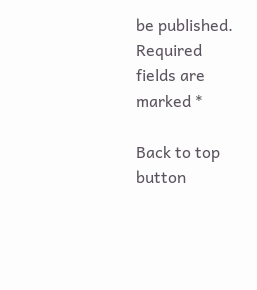be published. Required fields are marked *

Back to top button